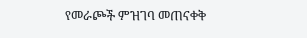የመራጮች ምዝገባ መጠናቀቅ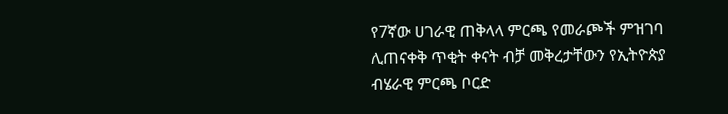የ7ኛው ሀገራዊ ጠቅላላ ምርጫ የመራጮች ምዝገባ ሊጠናቀቅ ጥቂት ቀናት ብቻ መቅረታቸውን የኢትዮጵያ ብሄራዊ ምርጫ ቦርድ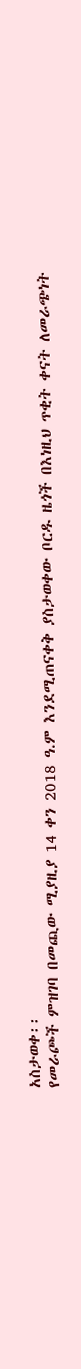አስታወቀ፡፡
የመራጮች ምዝገባ በመጪው ሚያዚያ 14 ቀን 2018 ዓ.ም እንደሚጠናቀቅ ያስታወቀው ቦርዱ ዜጎች በእነዚህ ጥቂት ቀናት ለመራጭነት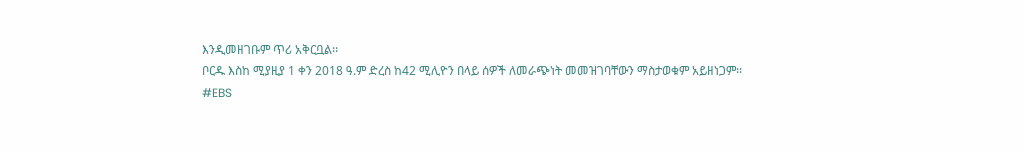እንዲመዘገቡም ጥሪ አቅርቧል፡፡
ቦርዱ እስከ ሚያዚያ 1 ቀን 2018 ዓ.ም ድረስ ከ42 ሚሊዮን በላይ ሰዎች ለመራጭነት መመዝገባቸውን ማስታወቁም አይዘነጋም፡፡
#EBS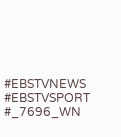#EBSTVNEWS
#EBSTVSPORT
#_7696_WN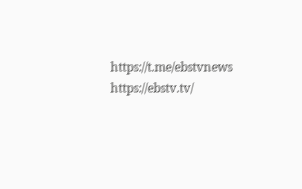https://t.me/ebstvnews
https://ebstv.tv/